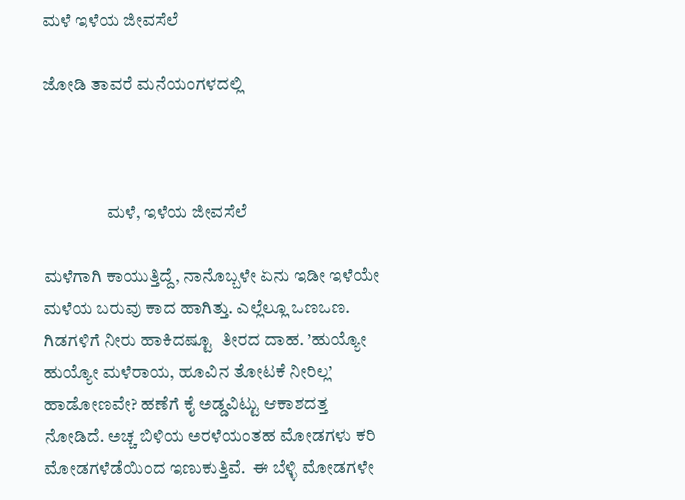ಮಳೆ ಇಳೆಯ ಜೀವಸೆಲೆ

ಜೋಡಿ ತಾವರೆ ಮನೆಯಂಗಳದಲ್ಲಿ



                  ಮಳೆ, ಇಳೆಯ ಜೀವಸೆಲೆ

ಮಳೆಗಾಗಿ ಕಾಯುತ್ತಿದ್ದೆ, ನಾನೊಬ್ಬಳೇ ಏನು ಇಡೀ ಇಳೆಯೇ ಮಳೆಯ ಬರುವು ಕಾದ ಹಾಗಿತ್ತು. ಎಲ್ಲೆಲ್ಲೂ ಒಣಒಣ. ಗಿಡಗಳಿಗೆ ನೀರು ಹಾಕಿದಷ್ಟೂ  ತೀರದ ದಾಹ. ’ಹುಯ್ಯೋ ಹುಯ್ಯೋ ಮಳೆರಾಯ, ಹೂವಿನ ತೋಟಕೆ ನೀರಿಲ್ಲ’ ಹಾಡೋಣವೇ? ಹಣೆಗೆ ಕೈ ಅಡ್ಡವಿಟ್ಟು ಆಕಾಶದತ್ತ ನೋಡಿದೆ. ಅಚ್ಚ ಬಿಳಿಯ ಅರಳೆಯಂತಹ ಮೋಡಗಳು ಕರಿ ಮೋಡಗಳೆಡೆಯಿಂದ ಇಣುಕುತ್ತಿವೆ.  ಈ ಬೆಳ್ಳಿ ಮೋಡಗಳೇ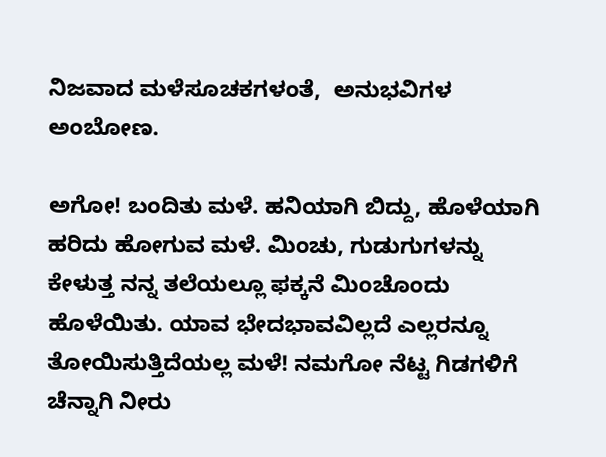ನಿಜವಾದ ಮಳೆಸೂಚಕಗಳಂತೆ,  ಅನುಭವಿಗಳ ಅಂಬೋಣ.

ಅಗೋ! ಬಂದಿತು ಮಳೆ. ಹನಿಯಾಗಿ ಬಿದ್ದು, ಹೊಳೆಯಾಗಿ ಹರಿದು ಹೋಗುವ ಮಳೆ. ಮಿಂಚು, ಗುಡುಗುಗಳನ್ನು ಕೇಳುತ್ತ ನನ್ನ ತಲೆಯಲ್ಲೂ ಫಕ್ಕನೆ ಮಿಂಚೊಂದು ಹೊಳೆಯಿತು. ಯಾವ ಭೇದಭಾವವಿಲ್ಲದೆ ಎಲ್ಲರನ್ನೂ ತೋಯಿಸುತ್ತಿದೆಯಲ್ಲ ಮಳೆ! ನಮಗೋ ನೆಟ್ಟ ಗಿಡಗಳಿಗೆ ಚೆನ್ನಾಗಿ ನೀರು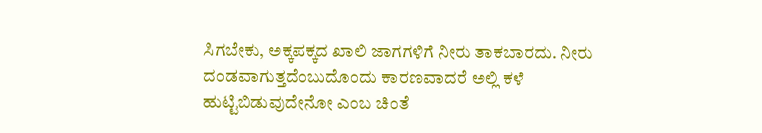ಸಿಗಬೇಕು, ಅಕ್ಕಪಕ್ಕದ ಖಾಲಿ ಜಾಗಗಳಿಗೆ ನೀರು ತಾಕಬಾರದು. ನೀರು ದಂಡವಾಗುತ್ತದೆಂಬುದೊಂದು ಕಾರಣವಾದರೆ ಅಲ್ಲಿ ಕಳೆ ಹುಟ್ಟಿಬಿಡುವುದೇನೋ ಎಂಬ ಚಿಂತೆ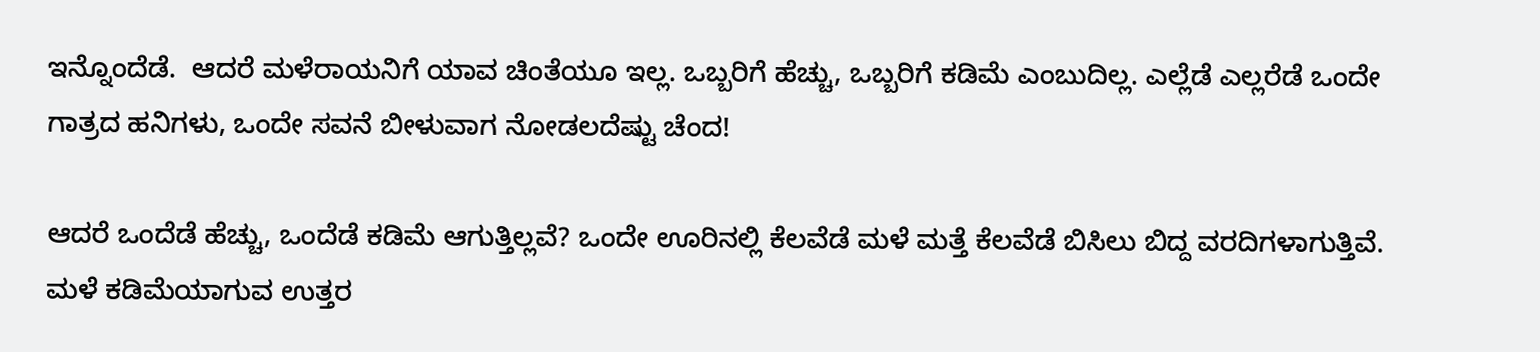ಇನ್ನೊಂದೆಡೆ.  ಆದರೆ ಮಳೆರಾಯನಿಗೆ ಯಾವ ಚಿಂತೆಯೂ ಇಲ್ಲ. ಒಬ್ಬರಿಗೆ ಹೆಚ್ಚು, ಒಬ್ಬರಿಗೆ ಕಡಿಮೆ ಎಂಬುದಿಲ್ಲ. ಎಲ್ಲೆಡೆ ಎಲ್ಲರೆಡೆ ಒಂದೇ ಗಾತ್ರದ ಹನಿಗಳು, ಒಂದೇ ಸವನೆ ಬೀಳುವಾಗ ನೋಡಲದೆಷ್ಟು ಚೆಂದ!

ಆದರೆ ಒಂದೆಡೆ ಹೆಚ್ಚು, ಒಂದೆಡೆ ಕಡಿಮೆ ಆಗುತ್ತಿಲ್ಲವೆ? ಒಂದೇ ಊರಿನಲ್ಲಿ ಕೆಲವೆಡೆ ಮಳೆ ಮತ್ತೆ ಕೆಲವೆಡೆ ಬಿಸಿಲು ಬಿದ್ದ ವರದಿಗಳಾಗುತ್ತಿವೆ. ಮಳೆ ಕಡಿಮೆಯಾಗುವ ಉತ್ತರ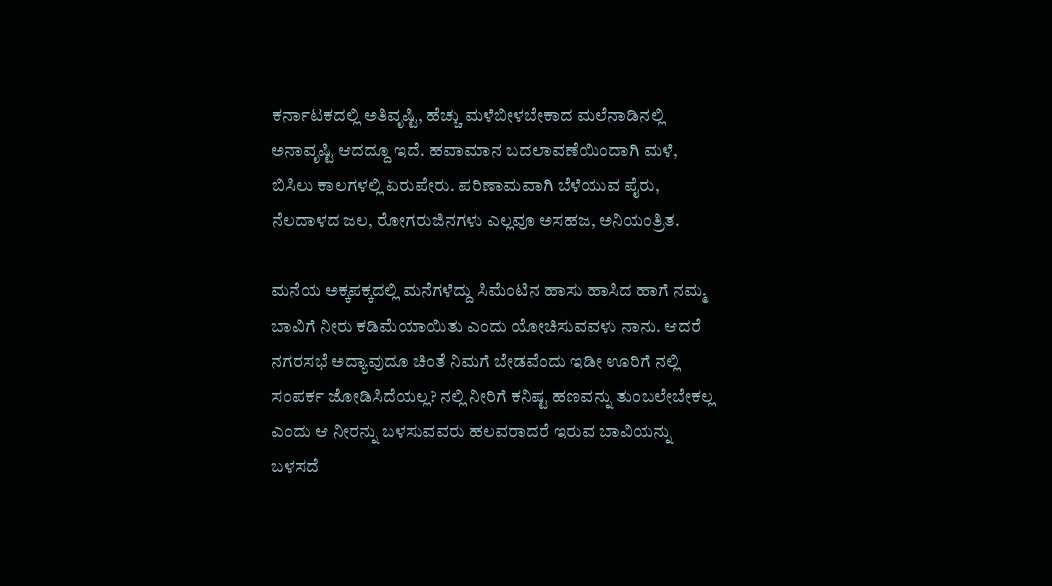ಕರ್ನಾಟಕದಲ್ಲಿ ಅತಿವೃಷ್ಟಿ, ಹೆಚ್ಚು ಮಳೆಬೀಳಬೇಕಾದ ಮಲೆನಾಡಿನಲ್ಲಿ ಅನಾವೃಷ್ಟಿ ಆದದ್ದೂ ಇದೆ. ಹವಾಮಾನ ಬದಲಾವಣೆಯಿಂದಾಗಿ ಮಳೆ, ಬಿಸಿಲು ಕಾಲಗಳಲ್ಲಿ ಏರುಪೇರು. ಪರಿಣಾಮವಾಗಿ ಬೆಳೆಯುವ ಪೈರು, ನೆಲದಾಳದ ಜಲ, ರೋಗರುಜಿನಗಳು ಎಲ್ಲವೂ ಅಸಹಜ, ಅನಿಯಂತ್ರಿತ.

ಮನೆಯ ಅಕ್ಕಪಕ್ಕದಲ್ಲಿ ಮನೆಗಳೆದ್ದು ಸಿಮೆಂಟಿನ ಹಾಸು ಹಾಸಿದ ಹಾಗೆ ನಮ್ಮ ಬಾವಿಗೆ ನೀರು ಕಡಿಮೆಯಾಯಿತು ಎಂದು ಯೋಚಿಸುವವಳು ನಾನು. ಆದರೆ ನಗರಸಭೆ ಅದ್ಯಾವುದೂ ಚಿಂತೆ ನಿಮಗೆ ಬೇಡವೆಂದು ಇಡೀ ಊರಿಗೆ ನಲ್ಲಿ ಸಂಪರ್ಕ ಜೋಡಿಸಿದೆಯಲ್ಲ? ನಲ್ಲಿ ನೀರಿಗೆ ಕನಿಷ್ಟ ಹಣವನ್ನು ತುಂಬಲೇಬೇಕಲ್ಲ ಎಂದು ಆ ನೀರನ್ನು ಬಳಸುವವರು ಹಲವರಾದರೆ ಇರುವ ಬಾವಿಯನ್ನು ಬಳಸದೆ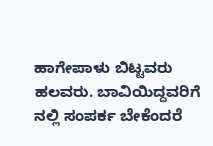ಹಾಗೇಪಾಳು ಬಿಟ್ಟವರು ಹಲವರು. ಬಾವಿಯಿದ್ದವರಿಗೆ ನಲ್ಲಿ ಸಂಪರ್ಕ ಬೇಕೆಂದರೆ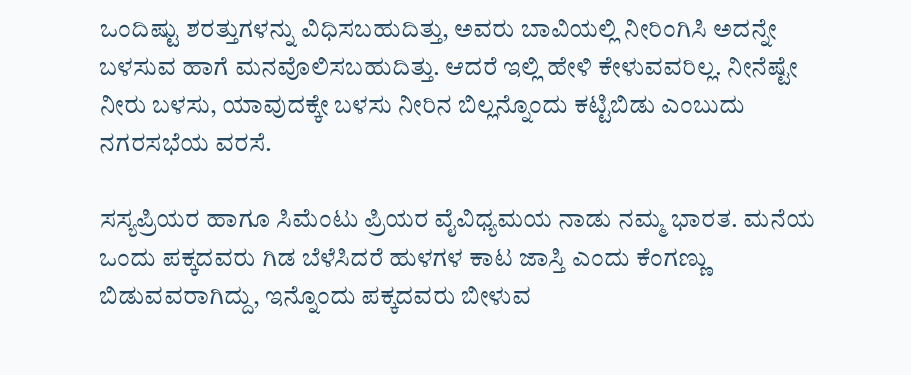ಒಂದಿಷ್ಟು ಶರತ್ತುಗಳನ್ನು ವಿಧಿಸಬಹುದಿತ್ತು, ಅವರು ಬಾವಿಯಲ್ಲಿ ನೀರಿಂಗಿಸಿ ಅದನ್ನೇ ಬಳಸುವ ಹಾಗೆ ಮನವೊಲಿಸಬಹುದಿತ್ತು. ಆದರೆ ಇಲ್ಲಿ ಹೇಳಿ ಕೇಳುವವರಿಲ್ಲ. ನೀನೆಷ್ಟೇ ನೀರು ಬಳಸು, ಯಾವುದಕ್ಕೇ ಬಳಸು ನೀರಿನ ಬಿಲ್ಲನ್ನೊಂದು ಕಟ್ಟಿಬಿಡು ಎಂಬುದು ನಗರಸಭೆಯ ವರಸೆ.

ಸಸ್ಯಪ್ರಿಯರ ಹಾಗೂ ಸಿಮೆಂಟು ಪ್ರಿಯರ ವೈವಿಧ್ಯಮಯ ನಾಡು ನಮ್ಮ ಭಾರತ. ಮನೆಯ ಒಂದು ಪಕ್ಕದವರು ಗಿಡ ಬೆಳೆಸಿದರೆ ಹುಳಗಳ ಕಾಟ ಜಾಸ್ತಿ ಎಂದು ಕೆಂಗಣ್ಣು ಬಿಡುವವರಾಗಿದ್ದು, ಇನ್ನೊಂದು ಪಕ್ಕದವರು ಬೀಳುವ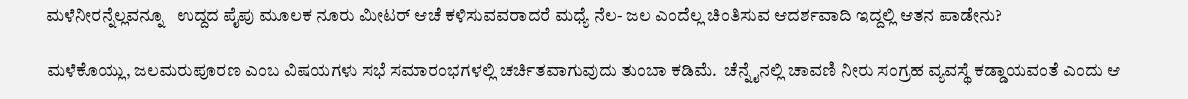ಮಳೆನೀರನ್ನೆಲ್ಲವನ್ನೂ   ಉದ್ದದ ಪೈಪು ಮೂಲಕ ನೂರು ಮೀಟರ್ ಆಚೆ ಕಳಿಸುವವರಾದರೆ ಮಧ್ಯೆ ನೆಲ- ಜಲ ಎಂದೆಲ್ಲ ಚಿಂತಿಸುವ ಆದರ್ಶವಾದಿ ಇದ್ದಲ್ಲಿ ಆತನ ಪಾಡೇನು?

ಮಳೆಕೊಯ್ಲು, ಜಲಮರುಪೂರಣ ಎಂಬ ವಿಷಯಗಳು ಸಭೆ ಸಮಾರಂಭಗಳಲ್ಲಿ ಚರ್ಚಿತವಾಗುವುದು ತುಂಬಾ ಕಡಿಮೆ.  ಚೆನ್ನೈನಲ್ಲಿ ಚಾವಣಿ ನೀರು ಸಂಗ್ರಹ ವ್ಯವಸ್ಥೆ ಕಡ್ಡಾಯವಂತೆ ಎಂದು ಆ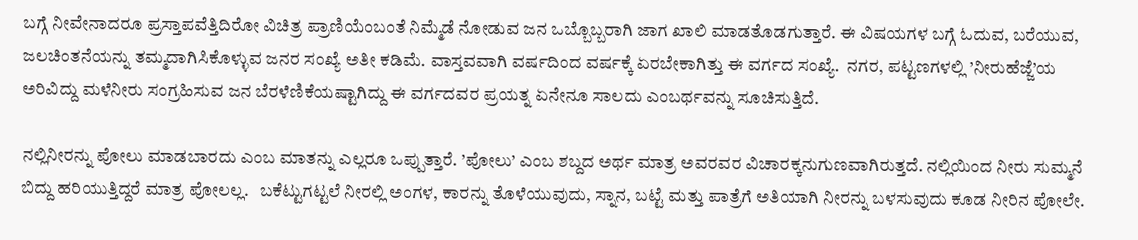ಬಗ್ಗೆ ನೀವೇನಾದರೂ ಪ್ರಸ್ತಾಪವೆತ್ತಿದಿರೋ ವಿಚಿತ್ರ ಪ್ರಾಣಿಯೆಂಬಂತೆ ನಿಮ್ಮೆಡೆ ನೋಡುವ ಜನ ಒಬ್ಬೊಬ್ಬರಾಗಿ ಜಾಗ ಖಾಲಿ ಮಾಡತೊಡಗುತ್ತಾರೆ. ಈ ವಿಷಯಗಳ ಬಗ್ಗೆ ಓದುವ, ಬರೆಯುವ, ಜಲಚಿಂತನೆಯನ್ನು ತಮ್ಮದಾಗಿಸಿಕೊಳ್ಳುವ ಜನರ ಸಂಖ್ಯೆ ಅತೀ ಕಡಿಮೆ. ವಾಸ್ತವವಾಗಿ ವರ್ಷದಿಂದ ವರ್ಷಕ್ಕೆ ಏರಬೇಕಾಗಿತ್ತು ಈ ವರ್ಗದ ಸಂಖ್ಯೆ.  ನಗರ, ಪಟ್ಟಣಗಳಲ್ಲಿ ’ನೀರುಹೆಜ್ಜೆ’ಯ ಅರಿವಿದ್ದು ಮಳೆನೀರು ಸಂಗ್ರಹಿಸುವ ಜನ ಬೆರಳೆಣಿಕೆಯಷ್ಟಾಗಿದ್ದು ಈ ವರ್ಗದವರ ಪ್ರಯತ್ನ ಏನೇನೂ ಸಾಲದು ಎಂಬರ್ಥವನ್ನು ಸೂಚಿಸುತ್ತಿದೆ.

ನಲ್ಲಿನೀರನ್ನು ಪೋಲು ಮಾಡಬಾರದು ಎಂಬ ಮಾತನ್ನು ಎಲ್ಲರೂ ಒಪ್ಪುತ್ತಾರೆ. ’ಪೋಲು’ ಎಂಬ ಶಬ್ದದ ಅರ್ಥ ಮಾತ್ರ ಅವರವರ ವಿಚಾರಕ್ಕನುಗುಣವಾಗಿರುತ್ತದೆ. ನಲ್ಲಿಯಿಂದ ನೀರು ಸುಮ್ಮನೆ ಬಿದ್ದು ಹರಿಯುತ್ತಿದ್ದರೆ ಮಾತ್ರ ಪೋಲಲ್ಲ.   ಬಕೆಟ್ಟುಗಟ್ಟಲೆ ನೀರಲ್ಲಿ ಅಂಗಳ, ಕಾರನ್ನು ತೊಳೆಯುವುದು, ಸ್ನಾನ, ಬಟ್ಟೆ ಮತ್ತು ಪಾತ್ರೆಗೆ ಅತಿಯಾಗಿ ನೀರನ್ನು ಬಳಸುವುದು ಕೂಡ ನೀರಿನ ಪೋಲೇ.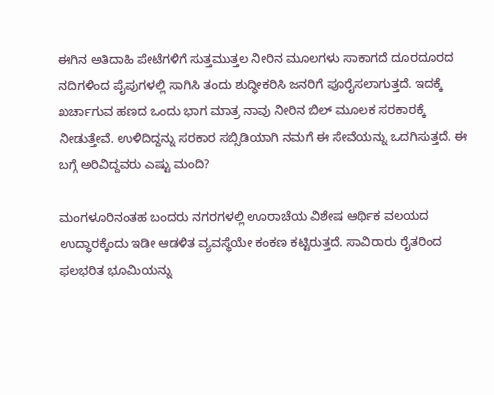ಈಗಿನ ಅತಿದಾಹಿ ಪೇಟೆಗಳಿಗೆ ಸುತ್ತಮುತ್ತಲ ನೀರಿನ ಮೂಲಗಳು ಸಾಕಾಗದೆ ದೂರದೂರದ ನದಿಗಳಿಂದ ಪೈಪುಗಳಲ್ಲಿ ಸಾಗಿಸಿ ತಂದು ಶುದ್ಧೀಕರಿಸಿ ಜನರಿಗೆ ಪೂರೈಸಲಾಗುತ್ತದೆ. ಇದಕ್ಕೆ ಖರ್ಚಾಗುವ ಹಣದ ಒಂದು ಭಾಗ ಮಾತ್ರ ನಾವು ನೀರಿನ ಬಿಲ್ ಮೂಲಕ ಸರಕಾರಕ್ಕೆ ನೀಡುತ್ತೇವೆ. ಉಳಿದಿದ್ದನ್ನು ಸರಕಾರ ಸಬ್ಸಿಡಿಯಾಗಿ ನಮಗೆ ಈ ಸೇವೆಯನ್ನು ಒದಗಿಸುತ್ತದೆ. ಈ ಬಗ್ಗೆ ಅರಿವಿದ್ದವರು ಎಷ್ಟು ಮಂದಿ?

ಮಂಗಳೂರಿನಂತಹ ಬಂದರು ನಗರಗಳಲ್ಲಿ ಊರಾಚೆಯ ವಿಶೇಷ ಆರ್ಥಿಕ ವಲಯದ ಉದ್ಧಾರಕ್ಕೆಂದು ಇಡೀ ಆಡಳಿತ ವ್ಯವಸ್ಥೆಯೇ ಕಂಕಣ ಕಟ್ಟಿರುತ್ತದೆ. ಸಾವಿರಾರು ರೈತರಿಂದ ಫಲಭರಿತ ಭೂಮಿಯನ್ನು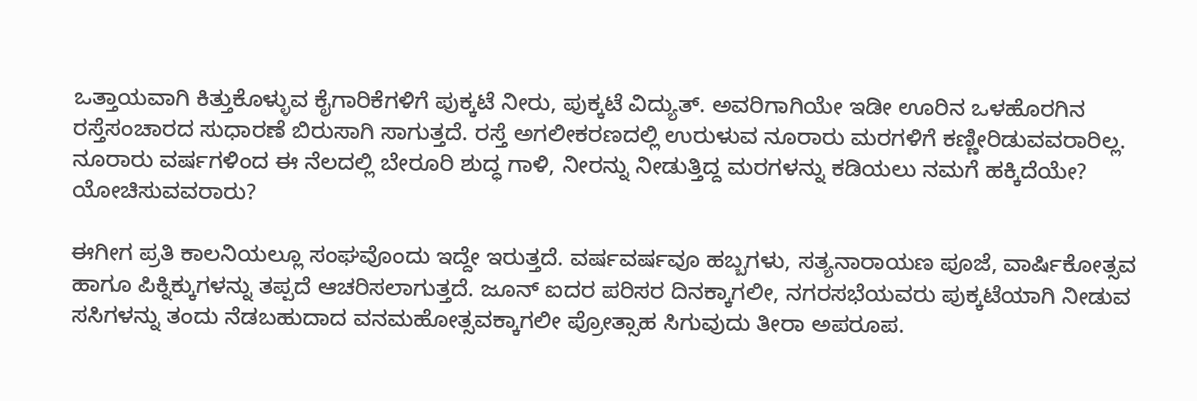ಒತ್ತಾಯವಾಗಿ ಕಿತ್ತುಕೊಳ್ಳುವ ಕೈಗಾರಿಕೆಗಳಿಗೆ ಪುಕ್ಕಟೆ ನೀರು, ಪುಕ್ಕಟೆ ವಿದ್ಯುತ್. ಅವರಿಗಾಗಿಯೇ ಇಡೀ ಊರಿನ ಒಳಹೊರಗಿನ ರಸ್ತೆಸಂಚಾರದ ಸುಧಾರಣೆ ಬಿರುಸಾಗಿ ಸಾಗುತ್ತದೆ. ರಸ್ತೆ ಅಗಲೀಕರಣದಲ್ಲಿ ಉರುಳುವ ನೂರಾರು ಮರಗಳಿಗೆ ಕಣ್ಣೀರಿಡುವವರಾರಿಲ್ಲ. ನೂರಾರು ವರ್ಷಗಳಿಂದ ಈ ನೆಲದಲ್ಲಿ ಬೇರೂರಿ ಶುದ್ಧ ಗಾಳಿ, ನೀರನ್ನು ನೀಡುತ್ತಿದ್ದ ಮರಗಳನ್ನು ಕಡಿಯಲು ನಮಗೆ ಹಕ್ಕಿದೆಯೇ? ಯೋಚಿಸುವವರಾರು?

ಈಗೀಗ ಪ್ರತಿ ಕಾಲನಿಯಲ್ಲೂ ಸಂಘವೊಂದು ಇದ್ದೇ ಇರುತ್ತದೆ. ವರ್ಷವರ್ಷವೂ ಹಬ್ಬಗಳು, ಸತ್ಯನಾರಾಯಣ ಪೂಜೆ, ವಾರ್ಷಿಕೋತ್ಸವ ಹಾಗೂ ಪಿಕ್ನಿಕ್ಕುಗಳನ್ನು ತಪ್ಪದೆ ಆಚರಿಸಲಾಗುತ್ತದೆ. ಜೂನ್ ಐದರ ಪರಿಸರ ದಿನಕ್ಕಾಗಲೀ, ನಗರಸಭೆಯವರು ಪುಕ್ಕಟೆಯಾಗಿ ನೀಡುವ ಸಸಿಗಳನ್ನು ತಂದು ನೆಡಬಹುದಾದ ವನಮಹೋತ್ಸವಕ್ಕಾಗಲೀ ಪ್ರೋತ್ಸಾಹ ಸಿಗುವುದು ತೀರಾ ಅಪರೂಪ.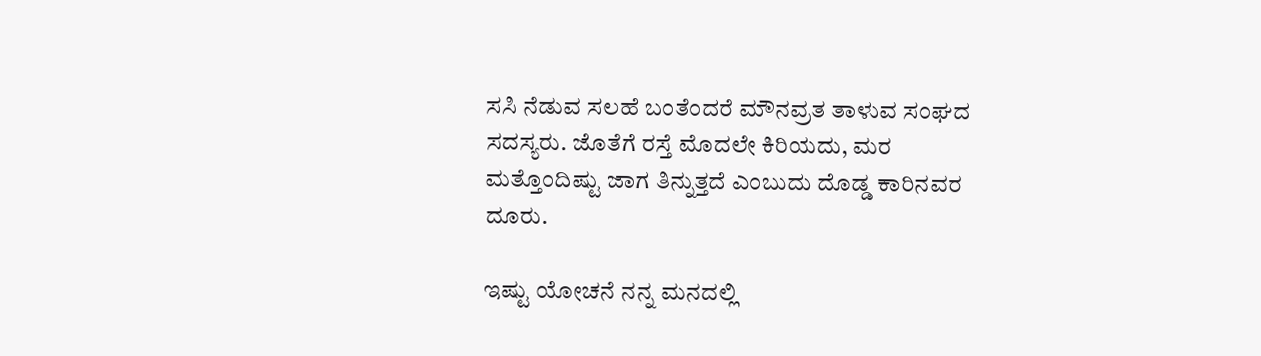ಸಸಿ ನೆಡುವ ಸಲಹೆ ಬಂತೆಂದರೆ ಮೌನವ್ರತ ತಾಳುವ ಸಂಘದ ಸದಸ್ಯರು. ಜೊತೆಗೆ ರಸ್ತೆ ಮೊದಲೇ ಕಿರಿಯದು, ಮರ ಮತ್ತೊಂದಿಷ್ಟು ಜಾಗ ತಿನ್ನುತ್ತದೆ ಎಂಬುದು ದೊಡ್ಡ ಕಾರಿನವರ ದೂರು.

ಇಷ್ಟು ಯೋಚನೆ ನನ್ನ ಮನದಲ್ಲಿ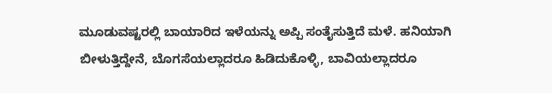ಮೂಡುವಷ್ಟರಲ್ಲಿ ಬಾಯಾರಿದ ಇಳೆಯನ್ನು ಅಪ್ಪಿ ಸಂತೈಸುತ್ತಿದೆ ಮಳೆ. ಹನಿಯಾಗಿ ಬೀಳುತ್ತಿದ್ದೇನೆ, ಬೊಗಸೆಯಲ್ಲಾದರೂ ಹಿಡಿದುಕೊಳ್ಳಿ, ಬಾವಿಯಲ್ಲಾದರೂ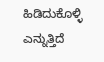ಹಿಡಿದುಕೊಳ್ಳಿ ಎನ್ನುತ್ತಿದೆ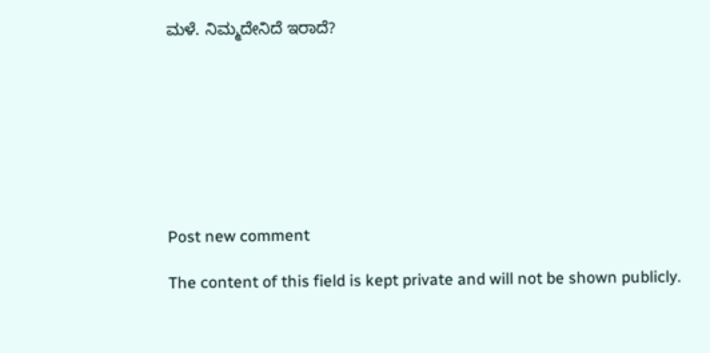ಮಳೆ. ನಿಮ್ಮದೇನಿದೆ ಇರಾದೆ?








Post new comment

The content of this field is kept private and will not be shown publicly.